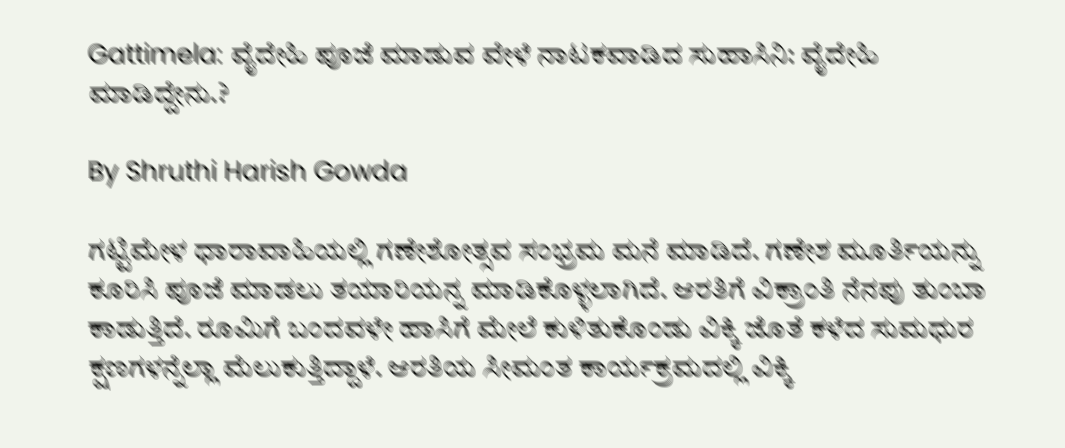Gattimela: ವೈದೇಹಿ ಪೂಜೆ ಮಾಡುವ ವೇಳೆ ನಾಟಕವಾಡಿದ ಸುಹಾಸಿನಿ: ವೈದೇಹಿ ಮಾಡಿದ್ದೇನು.?

By Shruthi Harish Gowda

ಗಟ್ಟಿಮೇಳ ಧಾರಾವಾಹಿಯಲ್ಲಿ ಗಣೇಶೋತ್ಸವ ಸಂಭ್ರಮ ಮನೆ ಮಾಡಿದೆ. ಗಣೇಶ ಮೂರ್ತಿಯನ್ನು ಕೂರಿಸಿ ಪೂಜೆ ಮಾಡಲು ತಯಾರಿಯನ್ನ ಮಾಡಿಕೊಳ್ಳಲಾಗಿದೆ. ಆರತಿಗೆ ವಿಕ್ರಾಂತಿ ನೆನಪು ತುಂಬಾ ಕಾಡುತ್ತಿದೆ. ರೂಮಿಗೆ ಬಂದವಳೇ ಹಾಸಿಗೆ ಮೇಲೆ ಕುಳಿತುಕೊಂಡು ವಿಕ್ಕಿ ಜೊತೆ ಕಳೆದ ಸುಮಧುರ ಕ್ಷಣಗಳನ್ನೆಲ್ಲಾ ಮೆಲುಕುತ್ತಿದ್ದಾಳೆ. ಆರತಿಯ ಸೀಮಂತ ಕಾರ್ಯಕ್ರಮದಲ್ಲಿ ವಿಕ್ಕಿ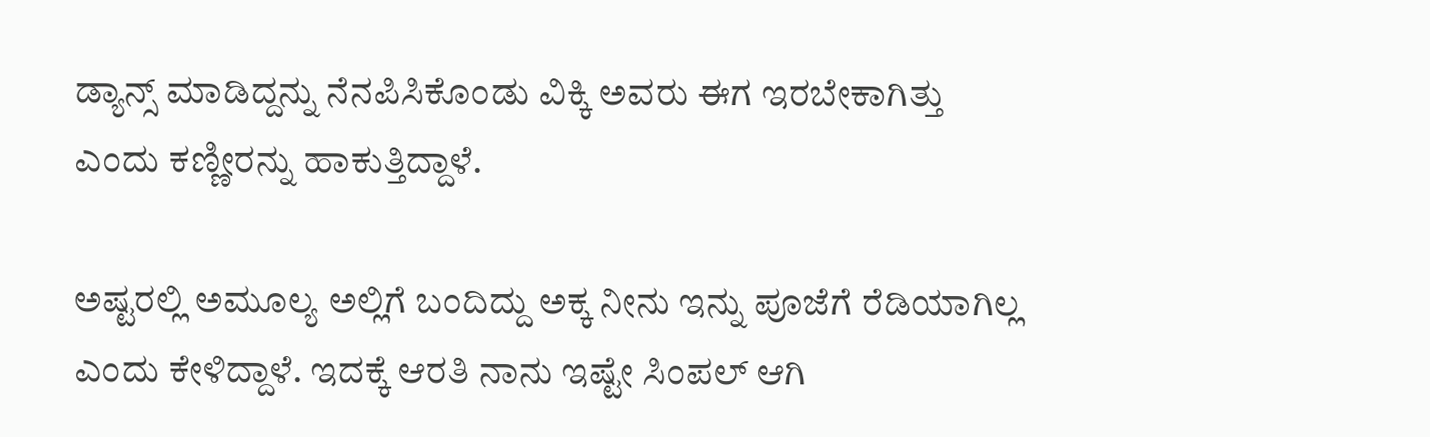ಡ್ಯಾನ್ಸ್ ಮಾಡಿದ್ದನ್ನು ನೆನಪಿಸಿಕೊಂಡು ವಿಕ್ಕಿ ಅವರು ಈಗ ಇರಬೇಕಾಗಿತ್ತು ಎಂದು ಕಣ್ಣೀರನ್ನು ಹಾಕುತ್ತಿದ್ದಾಳೆ.

ಅಷ್ಟರಲ್ಲಿ ಅಮೂಲ್ಯ ಅಲ್ಲಿಗೆ ಬಂದಿದ್ದು ಅಕ್ಕ ನೀನು ಇನ್ನು ಪೂಜೆಗೆ ರೆಡಿಯಾಗಿಲ್ಲ ಎಂದು ಕೇಳಿದ್ದಾಳೆ. ಇದಕ್ಕೆ ಆರತಿ ನಾನು ಇಷ್ಟೇ ಸಿಂಪಲ್ ಆಗಿ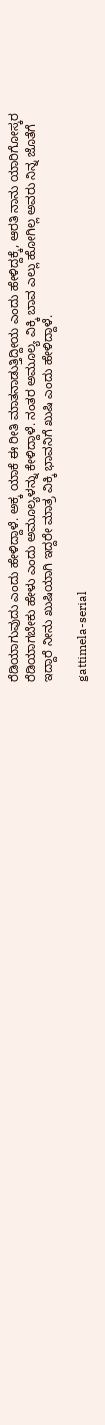ರೆಡಿಯಾಗುವುದು ಎಂದು ಹೇಳಿದ್ದಾಳೆ. ಅಕ್ಕ ಯಾಕೆ ಈ ರೀತಿ ಮಾತನಾಡುತ್ತಿದ್ದೀಯ ಎಂದು ಹೇಳಿದ್ದಕ್ಕೆ, ಆರತಿ ನಾನು ಯಾರಿಗೋಸ್ಕರ ರೆಡಿಯಾಗಬೇಕು ಹೇಳು ಎಂದು ಅಮೂಲ್ಯಳನ್ನು ಕೇಳಿದ್ದಾಳೆ. ನಂತರ ಅಮೂಲ್ಯ ವಿಕ್ಕಿ ಬಾವ ಎಲ್ಲು ಹೋಗಿಲ್ಲ ಅವರು ನಿನ್ನ ಜೊತೆಗೆ ಇದ್ದಾರೆ ನೀನು ಖುಷಿಯಾಗಿ ಇದ್ದರೇ ಮಾತ್ರ ವಿಕ್ಕಿ ಭಾವನಿಗೆ ಖುಷಿ ಎಂದು ಹೇಳಿದ್ದಾಳೆ.

gattimela-serial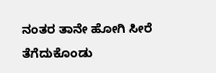ನಂತರ ತಾನೇ ಹೋಗಿ ಸೀರೆ ತೆಗೆದುಕೊಂಡು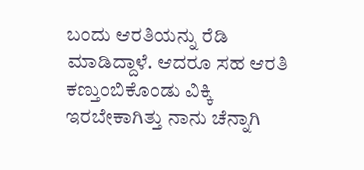ಬಂದು ಆರತಿಯನ್ನು ರೆಡಿ ಮಾಡಿದ್ದಾಳೆ. ಆದರೂ ಸಹ ಆರತಿ ಕಣ್ತುಂಬಿಕೊಂಡು ವಿಕ್ಕಿ ಇರಬೇಕಾಗಿತ್ತು ನಾನು ಚೆನ್ನಾಗಿ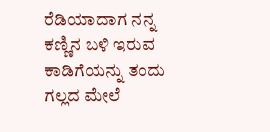ರೆಡಿಯಾದಾಗ ನನ್ನ ಕಣ್ಣಿನ ಬಳಿ ಇರುವ ಕಾಡಿಗೆಯನ್ನು ತಂದು ಗಲ್ಲದ ಮೇಲೆ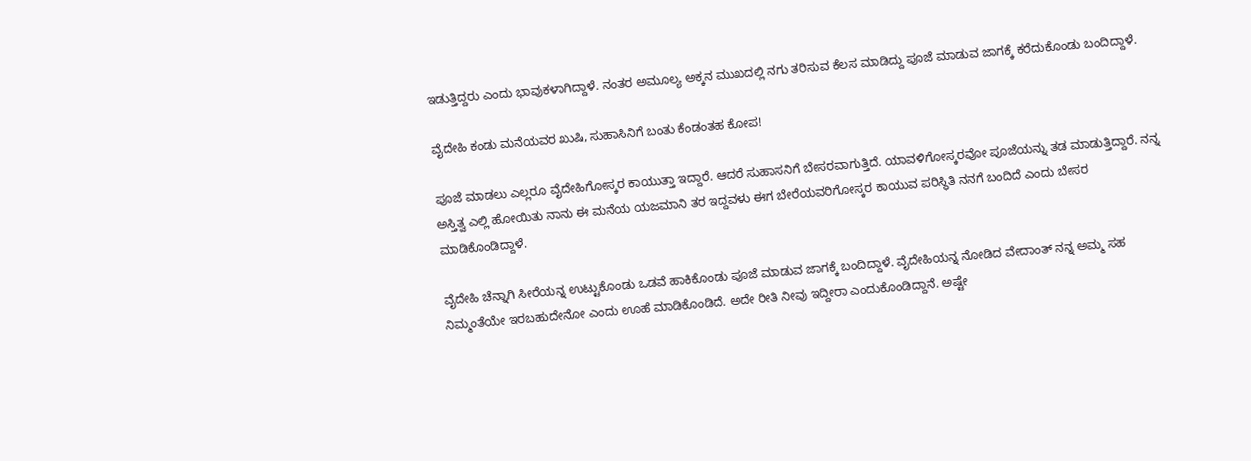ಇಡುತ್ತಿದ್ದರು ಎಂದು ಭಾವುಕಳಾಗಿದ್ದಾಳೆ. ನಂತರ ಅಮೂಲ್ಯ ಅಕ್ಕನ ಮುಖದಲ್ಲಿ ನಗು ತರಿಸುವ ಕೆಲಸ ಮಾಡಿದ್ದು ಪೂಜೆ ಮಾಡುವ ಜಾಗಕ್ಕೆ ಕರೆದುಕೊಂಡು ಬಂದಿದ್ದಾಳೆ.

ವೈದೇಹಿ ಕಂಡು ಮನೆಯವರ ಖುಷಿ, ಸುಹಾಸಿನಿಗೆ ಬಂತು ಕೆಂಡಂತಹ ಕೋಪ!

ಪೂಜೆ ಮಾಡಲು ಎಲ್ಲರೂ ವೈದೇಹಿಗೋಸ್ಕರ ಕಾಯುತ್ತಾ ಇದ್ದಾರೆ. ಆದರೆ ಸುಹಾಸನಿಗೆ ಬೇಸರವಾಗುತ್ತಿದೆ. ಯಾವಳಿಗೋಸ್ಕರವೋ ಪೂಜೆಯನ್ನು ತಡ ಮಾಡುತ್ತಿದ್ದಾರೆ. ನನ್ನ ಅಸ್ತಿತ್ವ ಎಲ್ಲಿ ಹೋಯಿತು ನಾನು ಈ ಮನೆಯ ಯಜಮಾನಿ ತರ ಇದ್ದವಳು ಈಗ ಬೇರೆಯವರಿಗೋಸ್ಕರ ಕಾಯುವ ಪರಿಸ್ಥಿತಿ ನನಗೆ ಬಂದಿದೆ ಎಂದು ಬೇಸರ ಮಾಡಿಕೊಂಡಿದ್ದಾಳೆ.

ವೈದೇಹಿ ಚೆನ್ನಾಗಿ ಸೀರೆಯನ್ನ ಉಟ್ಟುಕೊಂಡು ಒಡವೆ ಹಾಕಿಕೊಂಡು ಪೂಜೆ ಮಾಡುವ ಜಾಗಕ್ಕೆ ಬಂದಿದ್ದಾಳೆ. ವೈದೇಹಿಯನ್ನ ನೋಡಿದ ವೇದಾಂತ್ ನನ್ನ ಅಮ್ಮ ಸಹ ನಿಮ್ಮಂತೆಯೇ ಇರಬಹುದೇನೋ ಎಂದು ಊಹೆ ಮಾಡಿಕೊಂಡಿದೆ. ಅದೇ ರೀತಿ ನೀವು ಇದ್ದೀರಾ ಎಂದುಕೊಂಡಿದ್ದಾನೆ. ಅಷ್ಟೇ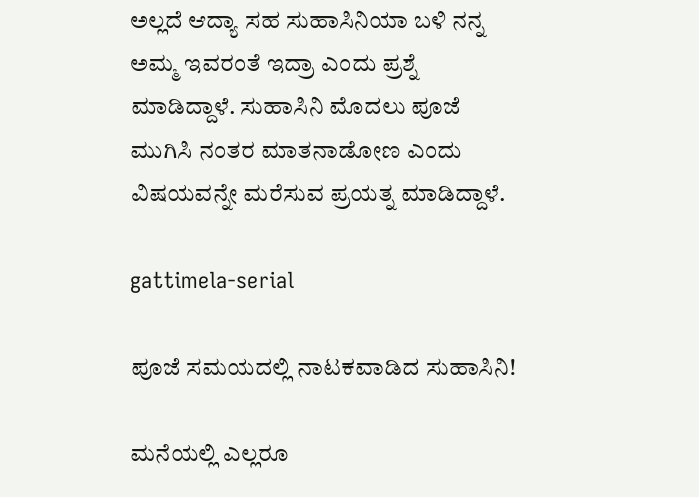ಅಲ್ಲದೆ ಆದ್ಯಾ ಸಹ ಸುಹಾಸಿನಿಯಾ ಬಳಿ ನನ್ನ ಅಮ್ಮ ಇವರಂತೆ ಇದ್ರಾ ಎಂದು ಪ್ರಶ್ನೆ ಮಾಡಿದ್ದಾಳೆ. ಸುಹಾಸಿನಿ ಮೊದಲು ಪೂಜೆ ಮುಗಿಸಿ ನಂತರ ಮಾತನಾಡೋಣ ಎಂದು ವಿಷಯವನ್ನೇ ಮರೆಸುವ ಪ್ರಯತ್ನ ಮಾಡಿದ್ದಾಳೆ.

gattimela-serial

ಪೂಜೆ ಸಮಯದಲ್ಲಿ ನಾಟಕವಾಡಿದ ಸುಹಾಸಿನಿ!

ಮನೆಯಲ್ಲಿ ಎಲ್ಲರೂ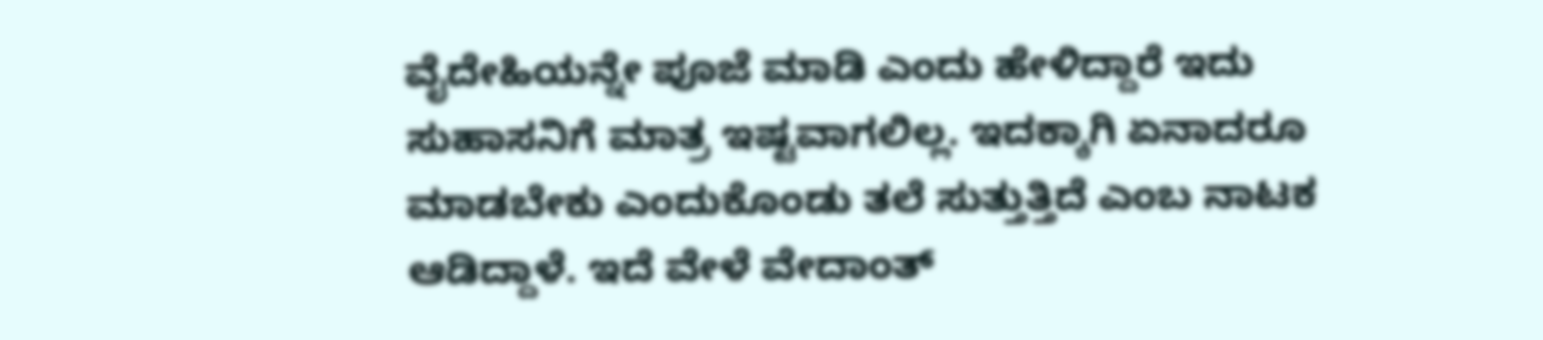ವೈದೇಹಿಯನ್ನೇ ಪೂಜೆ ಮಾಡಿ ಎಂದು ಹೇಳಿದ್ದಾರೆ ಇದು ಸುಹಾಸನಿಗೆ ಮಾತ್ರ ಇಷ್ಟವಾಗಲಿಲ್ಲ. ಇದಕ್ಕಾಗಿ ಏನಾದರೂ ಮಾಡಬೇಕು ಎಂದುಕೊಂಡು ತಲೆ ಸುತ್ತುತ್ತಿದೆ ಎಂಬ ನಾಟಕ ಆಡಿದ್ದಾಳೆ. ಇದೆ ವೇಳೆ ವೇದಾಂತ್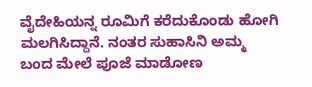ವೈದೇಹಿಯನ್ನ ರೂಮಿಗೆ ಕರೆದುಕೊಂಡು ಹೋಗಿ ಮಲಗಿಸಿದ್ದಾನೆ. ನಂತರ ಸುಹಾಸಿನಿ ಅಮ್ಮ ಬಂದ ಮೇಲೆ ಪೂಜೆ ಮಾಡೋಣ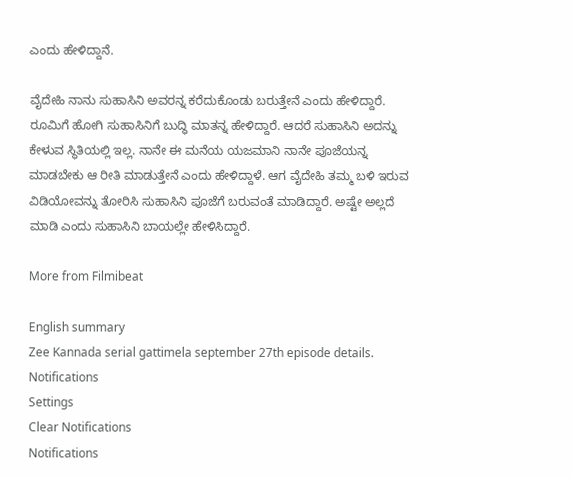ಎಂದು ಹೇಳಿದ್ದಾನೆ.

ವೈದೇಹಿ ನಾನು ಸುಹಾಸಿನಿ ಅವರನ್ನ ಕರೆದುಕೊಂಡು ಬರುತ್ತೇನೆ ಎಂದು ಹೇಳಿದ್ದಾರೆ. ರೂಮಿಗೆ ಹೋಗಿ ಸುಹಾಸಿನಿಗೆ ಬುದ್ಧಿ ಮಾತನ್ನ ಹೇಳಿದ್ದಾರೆ. ಆದರೆ ಸುಹಾಸಿನಿ ಅದನ್ನು ಕೇಳುವ ಸ್ಥಿತಿಯಲ್ಲಿ ಇಲ್ಲ. ನಾನೇ ಈ ಮನೆಯ ಯಜಮಾನಿ ನಾನೇ ಪೂಜೆಯನ್ನ ಮಾಡಬೇಕು ಆ ರೀತಿ ಮಾಡುತ್ತೇನೆ ಎಂದು ಹೇಳಿದ್ದಾಳೆ. ಆಗ ವೈದೇಹಿ ತಮ್ಮ ಬಳಿ ಇರುವ ವಿಡಿಯೋವನ್ನು ತೋರಿಸಿ ಸುಹಾಸಿನಿ ಪೂಜೆಗೆ ಬರುವಂತೆ ಮಾಡಿದ್ದಾರೆ. ಅಷ್ಟೇ ಅಲ್ಲದೆ ಮಾಡಿ ಎಂದು ಸುಹಾಸಿನಿ ಬಾಯಲ್ಲೇ ಹೇಳಿಸಿದ್ದಾರೆ.

More from Filmibeat

English summary
Zee Kannada serial gattimela september 27th episode details.
Notifications
Settings
Clear Notifications
Notifications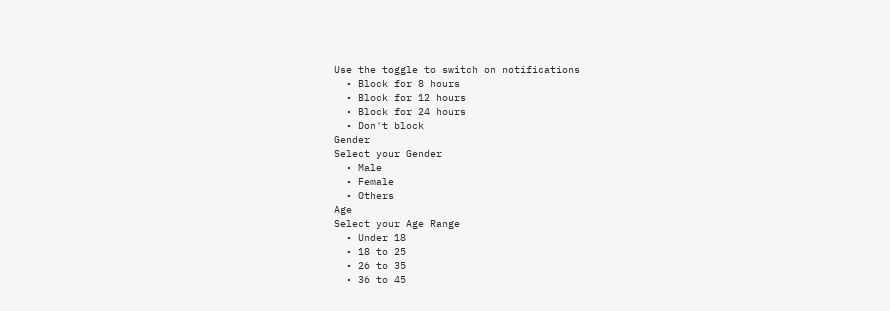Use the toggle to switch on notifications
  • Block for 8 hours
  • Block for 12 hours
  • Block for 24 hours
  • Don't block
Gender
Select your Gender
  • Male
  • Female
  • Others
Age
Select your Age Range
  • Under 18
  • 18 to 25
  • 26 to 35
  • 36 to 45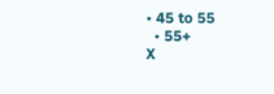• 45 to 55
  • 55+
X